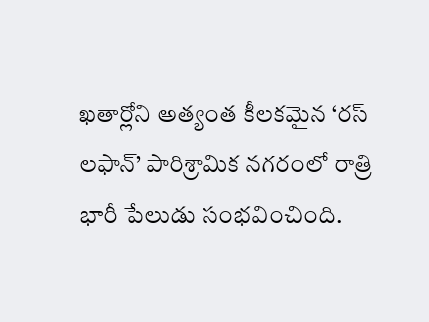ఖతార్లోని అత్యంత కీలకమైన ‘రస్ లఫాన్’ పారిశ్రామిక నగరంలో రాత్రి భారీ పేలుడు సంభవించింది.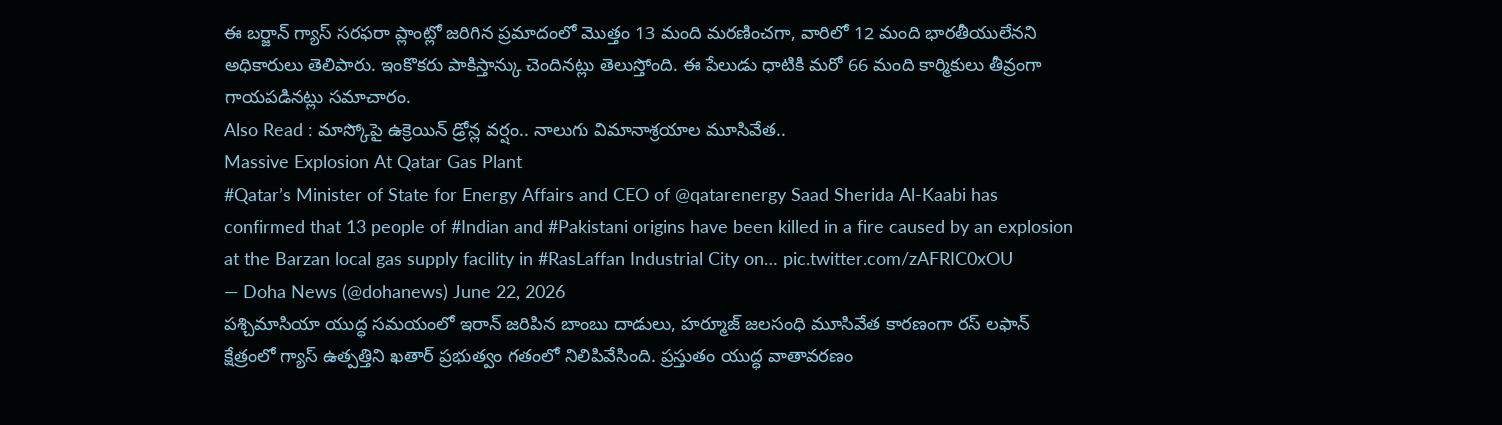ఈ బర్జాన్ గ్యాస్ సరఫరా ప్లాంట్లో జరిగిన ప్రమాదంలో మొత్తం 13 మంది మరణించగా, వారిలో 12 మంది భారతీయులేనని అధికారులు తెలిపారు. ఇంకొకరు పాకిస్తాన్కు చెందినట్లు తెలుస్తోంది. ఈ పేలుడు ధాటికి మరో 66 మంది కార్మికులు తీవ్రంగా గాయపడినట్లు సమాచారం.
Also Read : మాస్కోపై ఉక్రెయిన్ డ్రోన్ల వర్షం.. నాలుగు విమానాశ్రయాల మూసివేత..
Massive Explosion At Qatar Gas Plant
#Qatar’s Minister of State for Energy Affairs and CEO of @qatarenergy Saad Sherida Al-Kaabi has confirmed that 13 people of #Indian and #Pakistani origins have been killed in a fire caused by an explosion at the Barzan local gas supply facility in #RasLaffan Industrial City on… pic.twitter.com/zAFRIC0xOU
— Doha News (@dohanews) June 22, 2026
పశ్చిమాసియా యుద్ధ సమయంలో ఇరాన్ జరిపిన బాంబు దాడులు, హర్మూజ్ జలసంధి మూసివేత కారణంగా రస్ లఫాన్ క్షేత్రంలో గ్యాస్ ఉత్పత్తిని ఖతార్ ప్రభుత్వం గతంలో నిలిపివేసింది. ప్రస్తుతం యుద్ధ వాతావరణం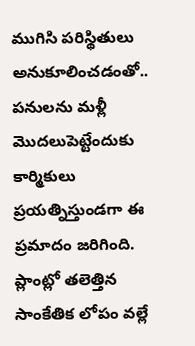ముగిసి పరిస్థితులు అనుకూలించడంతో.. పనులను మళ్లీ మొదలుపెట్టేందుకు కార్మికులు ప్రయత్నిస్తుండగా ఈ ప్రమాదం జరిగింది. ప్లాంట్లో తలెత్తిన సాంకేతిక లోపం వల్లే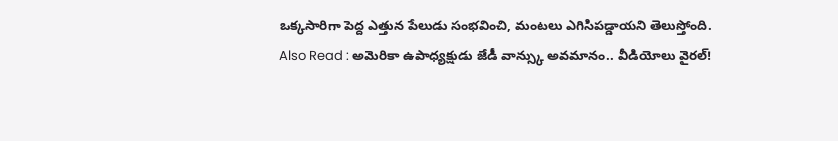ఒక్కసారిగా పెద్ద ఎత్తున పేలుడు సంభవించి, మంటలు ఎగిసిపడ్డాయని తెలుస్తోంది.
Also Read : అమెరికా ఉపాధ్యక్షుడు జేడీ వాన్స్కు అవమానం.. వీడియోలు వైరల్!